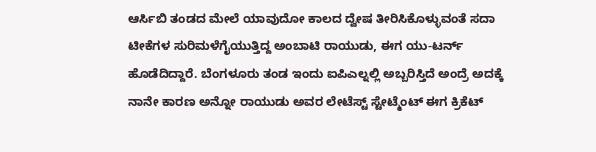ಆರ್ಸಿಬಿ ತಂಡದ ಮೇಲೆ ಯಾವುದೋ ಕಾಲದ ದ್ವೇಷ ತೀರಿಸಿಕೊಳ್ಳುವಂತೆ ಸದಾ ಟೀಕೆಗಳ ಸುರಿಮಳೆಗೈಯುತ್ತಿದ್ದ ಅಂಬಾಟಿ ರಾಯುಡು, ಈಗ ಯು-ಟರ್ನ್ ಹೊಡೆದಿದ್ದಾರೆ. ಬೆಂಗಳೂರು ತಂಡ ಇಂದು ಐಪಿಎಲ್ನಲ್ಲಿ ಅಬ್ಬರಿಸ್ತಿದೆ ಅಂದ್ರೆ ಅದಕ್ಕೆ ನಾನೇ ಕಾರಣ ಅನ್ನೋ ರಾಯುಡು ಅವರ ಲೇಟೆಸ್ಟ್ ಸ್ಟೇಟ್ಮೆಂಟ್ ಈಗ ಕ್ರಿಕೆಟ್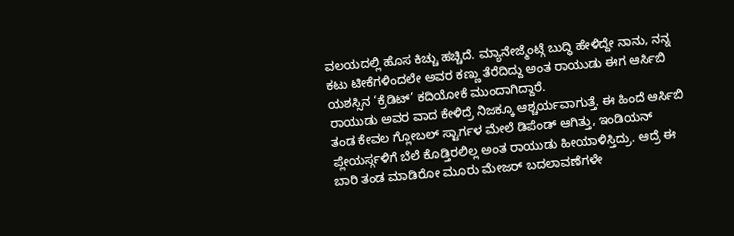ವಲಯದಲ್ಲಿ ಹೊಸ ಕಿಚ್ಚು ಹಚ್ಚಿದೆ. ಮ್ಯಾನೇಜ್ಮೆಂಟ್ಗೆ ಬುದ್ಧಿ ಹೇಳಿದ್ದೇ ನಾನು, ನನ್ನ ಕಟು ಟೀಕೆಗಳಿಂದಲೇ ಅವರ ಕಣ್ಣು ತೆರೆದಿದ್ದು ಅಂತ ರಾಯುಡು ಈಗ ಆರ್ಸಿಬಿ ಯಶಸ್ಸಿನ ‘ಕ್ರೆಡಿಟ್’ ಕದಿಯೋಕೆ ಮುಂದಾಗಿದ್ದಾರೆ.
ರಾಯುಡು ಅವರ ವಾದ ಕೇಳಿದ್ರೆ ನಿಜಕ್ಕೂ ಆಶ್ಚರ್ಯವಾಗುತ್ತೆ. ಈ ಹಿಂದೆ ಆರ್ಸಿಬಿ ತಂಡ ಕೇವಲ ಗ್ಲೋಬಲ್ ಸ್ಟಾರ್ಗಳ ಮೇಲೆ ಡಿಪೆಂಡ್ ಆಗಿತ್ತು, ಇಂಡಿಯನ್ ಪ್ಲೇಯರ್ಸ್ಗಳಿಗೆ ಬೆಲೆ ಕೊಡ್ತಿರಲಿಲ್ಲ ಅಂತ ರಾಯುಡು ಹೀಯಾಳಿಸ್ತಿದ್ರು. ಆದ್ರೆ ಈ ಬಾರಿ ತಂಡ ಮಾಡಿರೋ ಮೂರು ಮೇಜರ್ ಬದಲಾವಣೆಗಳೇ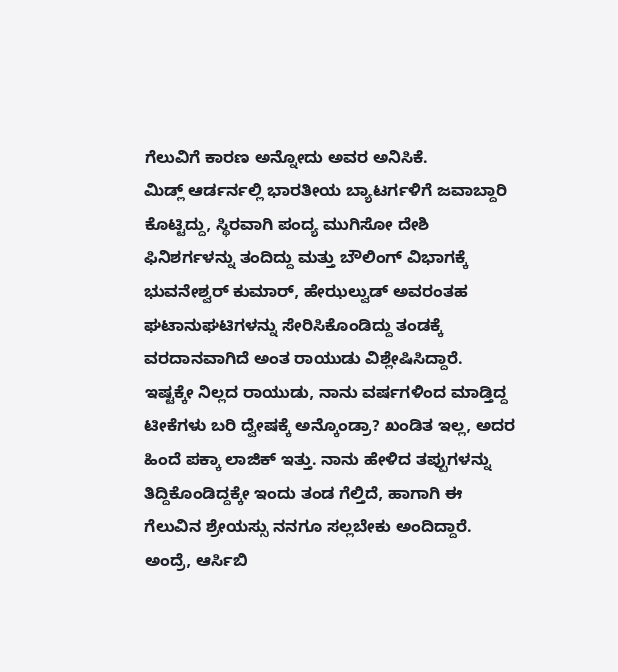ಗೆಲುವಿಗೆ ಕಾರಣ ಅನ್ನೋದು ಅವರ ಅನಿಸಿಕೆ.
ಮಿಡ್ಲ್ ಆರ್ಡರ್ನಲ್ಲಿ ಭಾರತೀಯ ಬ್ಯಾಟರ್ಗಳಿಗೆ ಜವಾಬ್ದಾರಿ ಕೊಟ್ಟಿದ್ದು, ಸ್ಥಿರವಾಗಿ ಪಂದ್ಯ ಮುಗಿಸೋ ದೇಶಿ ಫಿನಿಶರ್ಗಳನ್ನು ತಂದಿದ್ದು ಮತ್ತು ಬೌಲಿಂಗ್ ವಿಭಾಗಕ್ಕೆ ಭುವನೇಶ್ವರ್ ಕುಮಾರ್, ಹೇಝಲ್ವುಡ್ ಅವರಂತಹ ಘಟಾನುಘಟಿಗಳನ್ನು ಸೇರಿಸಿಕೊಂಡಿದ್ದು ತಂಡಕ್ಕೆ ವರದಾನವಾಗಿದೆ ಅಂತ ರಾಯುಡು ವಿಶ್ಲೇಷಿಸಿದ್ದಾರೆ.
ಇಷ್ಟಕ್ಕೇ ನಿಲ್ಲದ ರಾಯುಡು, ನಾನು ವರ್ಷಗಳಿಂದ ಮಾಡ್ತಿದ್ದ ಟೀಕೆಗಳು ಬರಿ ದ್ವೇಷಕ್ಕೆ ಅನ್ಕೊಂಡ್ರಾ? ಖಂಡಿತ ಇಲ್ಲ, ಅದರ ಹಿಂದೆ ಪಕ್ಕಾ ಲಾಜಿಕ್ ಇತ್ತು. ನಾನು ಹೇಳಿದ ತಪ್ಪುಗಳನ್ನು ತಿದ್ದಿಕೊಂಡಿದ್ದಕ್ಕೇ ಇಂದು ತಂಡ ಗೆಲ್ತಿದೆ, ಹಾಗಾಗಿ ಈ ಗೆಲುವಿನ ಶ್ರೇಯಸ್ಸು ನನಗೂ ಸಲ್ಲಬೇಕು ಅಂದಿದ್ದಾರೆ. ಅಂದ್ರೆ, ಆರ್ಸಿಬಿ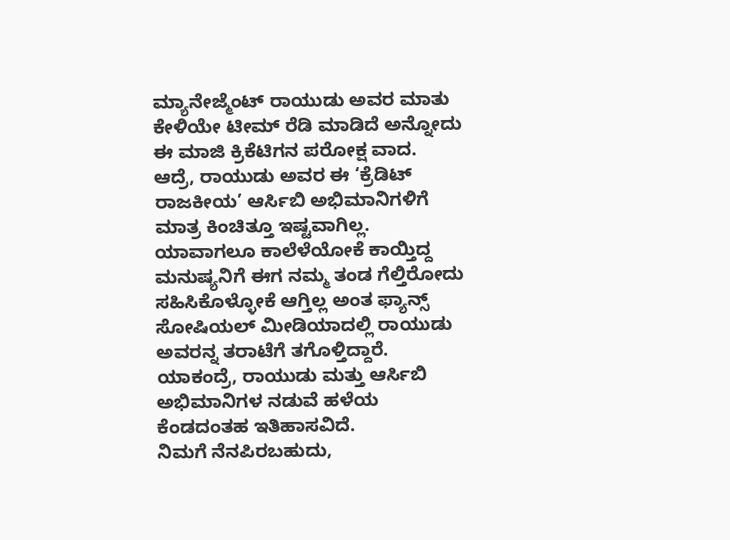ಮ್ಯಾನೇಜ್ಮೆಂಟ್ ರಾಯುಡು ಅವರ ಮಾತು ಕೇಳಿಯೇ ಟೀಮ್ ರೆಡಿ ಮಾಡಿದೆ ಅನ್ನೋದು ಈ ಮಾಜಿ ಕ್ರಿಕೆಟಿಗನ ಪರೋಕ್ಷ ವಾದ.
ಆದ್ರೆ, ರಾಯುಡು ಅವರ ಈ ‘ಕ್ರೆಡಿಟ್ ರಾಜಕೀಯ’ ಆರ್ಸಿಬಿ ಅಭಿಮಾನಿಗಳಿಗೆ ಮಾತ್ರ ಕಿಂಚಿತ್ತೂ ಇಷ್ಟವಾಗಿಲ್ಲ. ಯಾವಾಗಲೂ ಕಾಲೆಳೆಯೋಕೆ ಕಾಯ್ತಿದ್ದ ಮನುಷ್ಯನಿಗೆ ಈಗ ನಮ್ಮ ತಂಡ ಗೆಲ್ತಿರೋದು ಸಹಿಸಿಕೊಳ್ಳೋಕೆ ಆಗ್ತಿಲ್ಲ ಅಂತ ಫ್ಯಾನ್ಸ್ ಸೋಷಿಯಲ್ ಮೀಡಿಯಾದಲ್ಲಿ ರಾಯುಡು ಅವರನ್ನ ತರಾಟೆಗೆ ತಗೊಳ್ತಿದ್ದಾರೆ. ಯಾಕಂದ್ರೆ, ರಾಯುಡು ಮತ್ತು ಆರ್ಸಿಬಿ ಅಭಿಮಾನಿಗಳ ನಡುವೆ ಹಳೆಯ ಕೆಂಡದಂತಹ ಇತಿಹಾಸವಿದೆ.
ನಿಮಗೆ ನೆನಪಿರಬಹುದು,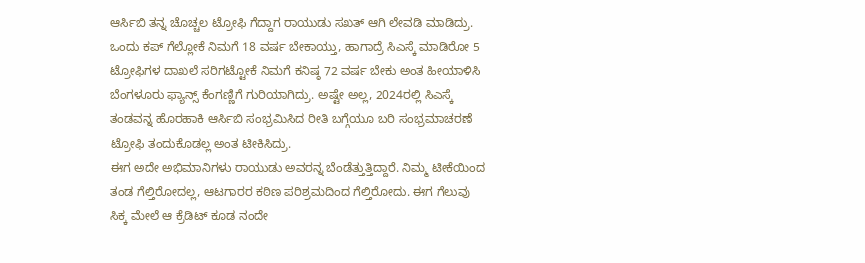ಆರ್ಸಿಬಿ ತನ್ನ ಚೊಚ್ಚಲ ಟ್ರೋಫಿ ಗೆದ್ದಾಗ ರಾಯುಡು ಸಖತ್ ಆಗಿ ಲೇವಡಿ ಮಾಡಿದ್ರು. ಒಂದು ಕಪ್ ಗೆಲ್ಲೋಕೆ ನಿಮಗೆ 18 ವರ್ಷ ಬೇಕಾಯ್ತು, ಹಾಗಾದ್ರೆ ಸಿಎಸ್ಕೆ ಮಾಡಿರೋ 5 ಟ್ರೋಫಿಗಳ ದಾಖಲೆ ಸರಿಗಟ್ಟೋಕೆ ನಿಮಗೆ ಕನಿಷ್ಠ 72 ವರ್ಷ ಬೇಕು ಅಂತ ಹೀಯಾಳಿಸಿ ಬೆಂಗಳೂರು ಫ್ಯಾನ್ಸ್ ಕೆಂಗಣ್ಣಿಗೆ ಗುರಿಯಾಗಿದ್ರು. ಅಷ್ಟೇ ಅಲ್ಲ, 2024ರಲ್ಲಿ ಸಿಎಸ್ಕೆ ತಂಡವನ್ನ ಹೊರಹಾಕಿ ಆರ್ಸಿಬಿ ಸಂಭ್ರಮಿಸಿದ ರೀತಿ ಬಗ್ಗೆಯೂ ಬರಿ ಸಂಭ್ರಮಾಚರಣೆ ಟ್ರೋಫಿ ತಂದುಕೊಡಲ್ಲ ಅಂತ ಟೀಕಿಸಿದ್ರು.
ಈಗ ಅದೇ ಅಭಿಮಾನಿಗಳು ರಾಯುಡು ಅವರನ್ನ ಬೆಂಡೆತ್ತುತ್ತಿದ್ದಾರೆ. ನಿಮ್ಮ ಟೀಕೆಯಿಂದ ತಂಡ ಗೆಲ್ತಿರೋದಲ್ಲ, ಆಟಗಾರರ ಕಠಿಣ ಪರಿಶ್ರಮದಿಂದ ಗೆಲ್ತಿರೋದು. ಈಗ ಗೆಲುವು ಸಿಕ್ಕ ಮೇಲೆ ಆ ಕ್ರೆಡಿಟ್ ಕೂಡ ನಂದೇ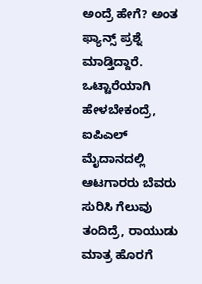ಅಂದ್ರೆ ಹೇಗೆ? ಅಂತ ಫ್ಯಾನ್ಸ್ ಪ್ರಶ್ನೆ ಮಾಡ್ತಿದ್ದಾರೆ.
ಒಟ್ಟಾರೆಯಾಗಿ ಹೇಳಬೇಕಂದ್ರೆ, ಐಪಿಎಲ್ ಮೈದಾನದಲ್ಲಿ ಆಟಗಾರರು ಬೆವರು ಸುರಿಸಿ ಗೆಲುವು ತಂದಿದ್ರೆ, ರಾಯುಡು ಮಾತ್ರ ಹೊರಗೆ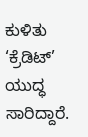ಕುಳಿತು ‘ಕ್ರೆಡಿಟ್’ ಯುದ್ಧ ಸಾರಿದ್ದಾರೆ.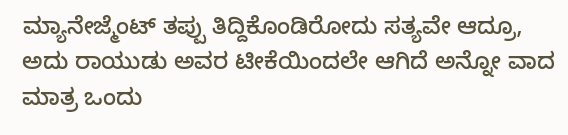ಮ್ಯಾನೇಜ್ಮೆಂಟ್ ತಪ್ಪು ತಿದ್ದಿಕೊಂಡಿರೋದು ಸತ್ಯವೇ ಆದ್ರೂ, ಅದು ರಾಯುಡು ಅವರ ಟೀಕೆಯಿಂದಲೇ ಆಗಿದೆ ಅನ್ನೋ ವಾದ ಮಾತ್ರ ಒಂದು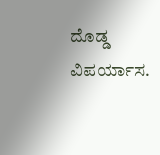ದೊಡ್ಡ ವಿಪರ್ಯಾಸ.